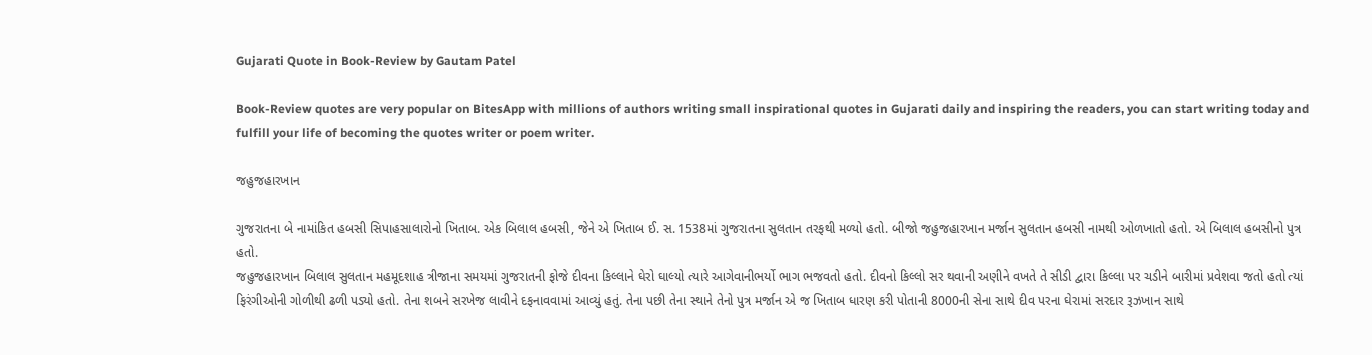Gujarati Quote in Book-Review by Gautam Patel

Book-Review quotes are very popular on BitesApp with millions of authors writing small inspirational quotes in Gujarati daily and inspiring the readers, you can start writing today and fulfill your life of becoming the quotes writer or poem writer.

જહુજહારખાન

ગુજરાતના બે નામાંકિત હબસી સિપાહસાલારોનો ખિતાબ. એક બિલાલ હબસી, જેને એ ખિતાબ ઈ. સ. 1538માં ગુજરાતના સુલતાન તરફથી મળ્યો હતો. બીજો જહુજહારખાન મર્જાન સુલતાન હબસી નામથી ઓળખાતો હતો. એ બિલાલ હબસીનો પુત્ર હતો.
જહુજહારખાન બિલાલ સુલતાન મહમૂદશાહ ત્રીજાના સમયમાં ગુજરાતની ફોજે દીવના કિલ્લાને ઘેરો ઘાલ્યો ત્યારે આગેવાનીભર્યો ભાગ ભજવતો હતો. દીવનો કિલ્લો સર થવાની અણીને વખતે તે સીડી દ્વારા કિલ્લા પર ચડીને બારીમાં પ્રવેશવા જતો હતો ત્યાં ફિરંગીઓની ગોળીથી ઢળી પડ્યો હતો. તેના શબને સરખેજ લાવીને દફનાવવામાં આવ્યું હતું. તેના પછી તેના સ્થાને તેનો પુત્ર મર્જાન એ જ ખિતાબ ધારણ કરી પોતાની 8000ની સેના સાથે દીવ પરના ઘેરામાં સરદાર રૂઝખાન સાથે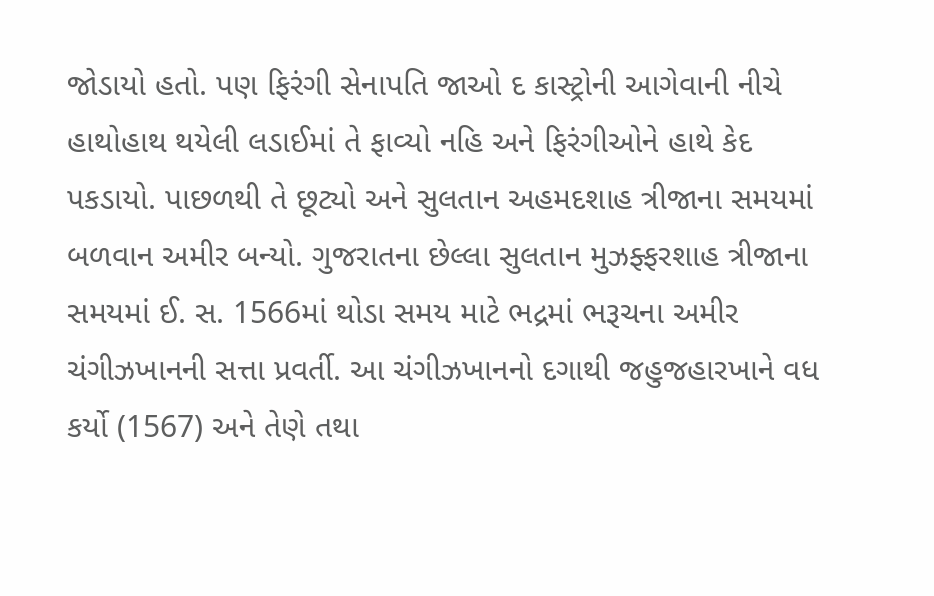જોડાયો હતો. પણ ફિરંગી સેનાપતિ જાઓ દ કાસ્ટ્રોની આગેવાની નીચે હાથોહાથ થયેલી લડાઈમાં તે ફાવ્યો નહિ અને ફિરંગીઓને હાથે કેદ પકડાયો. પાછળથી તે છૂટ્યો અને સુલતાન અહમદશાહ ત્રીજાના સમયમાં બળવાન અમીર બન્યો. ગુજરાતના છેલ્લા સુલતાન મુઝફ્ફરશાહ ત્રીજાના સમયમાં ઈ. સ. 1566માં થોડા સમય માટે ભદ્રમાં ભરૂચના અમીર ચંગીઝખાનની સત્તા પ્રવર્તી. આ ચંગીઝખાનનો દગાથી જહુજહારખાને વધ કર્યો (1567) અને તેણે તથા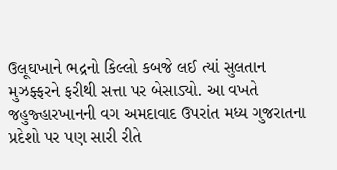ઉલૂઘખાને ભદ્રનો કિલ્લો કબજે લઈ ત્યાં સુલતાન મુઝફ્ફરને ફરીથી સત્તા પર બેસાડ્યો. આ વખતે જહુજ્હારખાનની વગ અમદાવાદ ઉપરાંત મધ્ય ગુજરાતના પ્રદેશો પર પણ સારી રીતે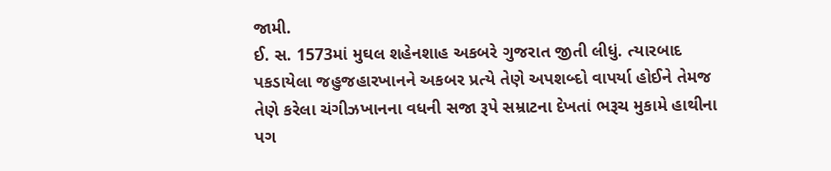જામી.
ઈ. સ. 1573માં મુઘલ શહેનશાહ અકબરે ગુજરાત જીતી લીધું. ત્યારબાદ પકડાયેલા જહુજહારખાનને અકબર પ્રત્યે તેણે અપશબ્દો વાપર્યા હોઈને તેમજ તેણે કરેલા ચંગીઝખાનના વધની સજા રૂપે સમ્રાટના દેખતાં ભરૂચ મુકામે હાથીના પગ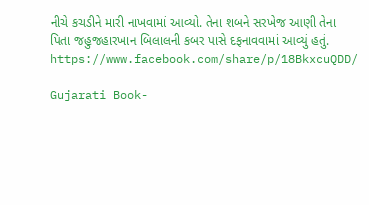નીચે કચડીને મારી નાખવામાં આવ્યો. તેના શબને સરખેજ આણી તેના પિતા જહુજહારખાન બિલાલની કબર પાસે દફનાવવામાં આવ્યું હતું.
https://www.facebook.com/share/p/18BkxcuQDD/

Gujarati Book-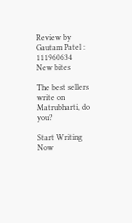Review by Gautam Patel : 111960634
New bites

The best sellers write on Matrubharti, do you?

Start Writing Now